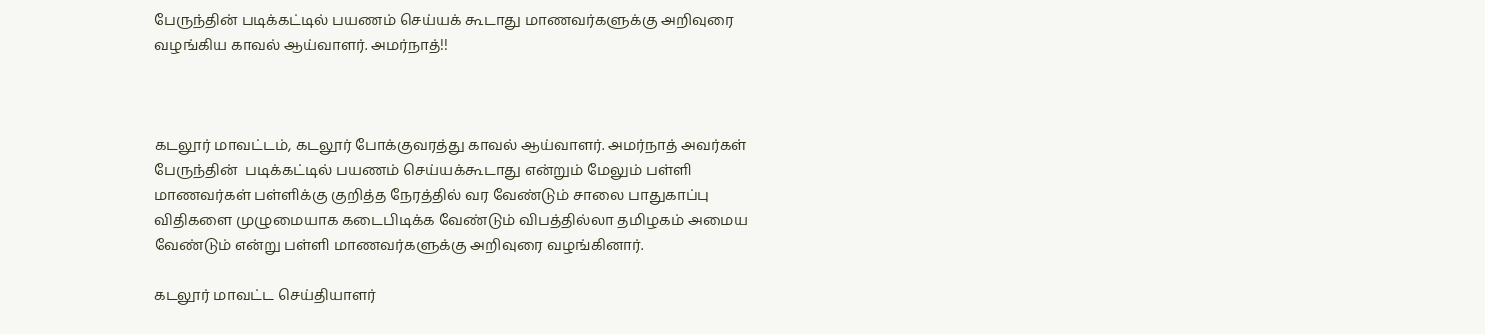பேருந்தின் படிக்கட்டில் பயணம் செய்யக் கூடாது மாணவர்களுக்கு அறிவுரை வழங்கிய காவல் ஆய்வாளர். அமர்நாத்!!



கடலூர் மாவட்டம், கடலூர் போக்குவரத்து காவல் ஆய்வாளர். அமர்நாத் அவர்கள் பேருந்தின்  படிக்கட்டில் பயணம் செய்யக்கூடாது என்றும் மேலும் பள்ளி மாணவர்கள் பள்ளிக்கு குறித்த நேரத்தில் வர வேண்டும் சாலை பாதுகாப்பு விதிகளை முழுமையாக கடைபிடிக்க வேண்டும் விபத்தில்லா தமிழகம் அமைய வேண்டும் என்று பள்ளி மாணவர்களுக்கு அறிவுரை வழங்கினார்.

கடலூர் மாவட்ட செய்தியாளர்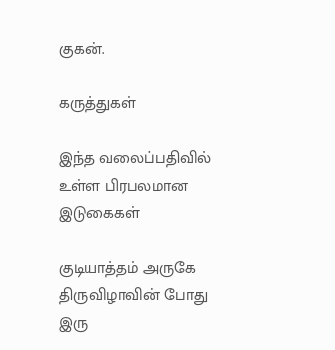குகன்.

கருத்துகள்

இந்த வலைப்பதிவில் உள்ள பிரபலமான இடுகைகள்

குடியாத்தம் அருகே திருவிழாவின் போது இரு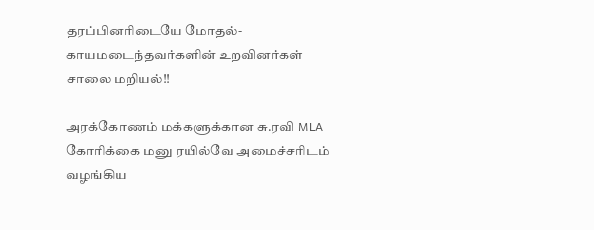தரப்பினரிடையே மோதல்- காயமடைந்தவர்களின் உறவினர்கள் சாலை மறியல்!!

அரக்கோணம் மக்களுக்கான சு.ரவி MLA கோரிக்கை மனு ரயில்வே அமைச்சரிடம் வழங்கிய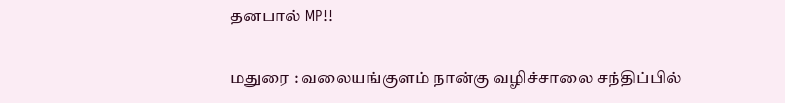தனபால் MP!!

மதுரை : வலையங்குளம் நான்கு வழிச்சாலை சந்திப்பில்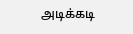அடிக்கடி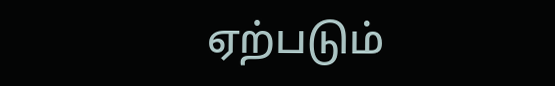ஏற்படும்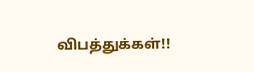விபத்துக்கள்!!